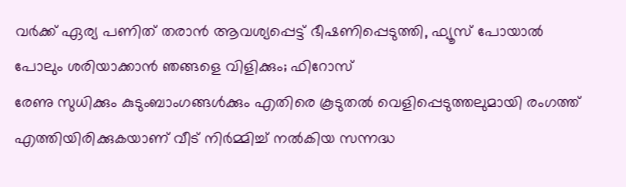വർക്ക് ഏര്യ പണിത് തരാൻ ആവശ്യപ്പെട്ട് ഭീഷണിപ്പെടുത്തി, ഫ്യൂസ് പോയാൽ പോലും ശരിയാക്കാൻ ഞങ്ങളെ വിളിക്കും; ഫിറോസ്
രേണു സുധിക്കും കുടുംബാംഗങ്ങൾക്കും എതിരെ കൂടുതൽ വെളിപ്പെടുത്തലുമായി രംഗത്ത് എത്തിയിരിക്കുകയാണ് വീട് നിർമ്മിച്ച് നൽകിയ സന്നദ്ധ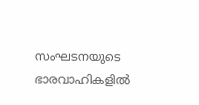സംഘടനയുടെ ഭാരവാഹികളിൽ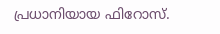പ്രധാനിയായ ഫിറോസ്.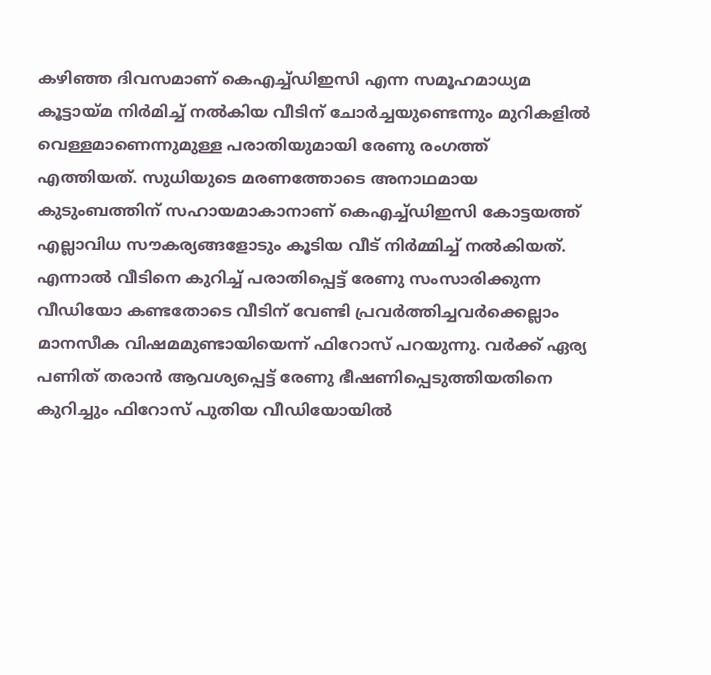കഴിഞ്ഞ ദിവസമാണ് കെഎച്ച്ഡിഇസി എന്ന സമൂഹമാധ്യമ കൂട്ടായ്മ നിർമിച്ച് നൽകിയ വീടിന് ചോർച്ചയുണ്ടെന്നും മുറികളിൽ വെള്ളമാണെന്നുമുള്ള പരാതിയുമായി രേണു രംഗത്ത് എത്തിയത്. സുധിയുടെ മരണത്തോടെ അനാഥമായ കുടുംബത്തിന് സഹായമാകാനാണ് കെഎച്ച്ഡിഇസി കോട്ടയത്ത് എല്ലാവിധ സൗകര്യങ്ങളോടും കൂടിയ വീട് നിർമ്മിച്ച് നൽകിയത്.
എന്നാൽ വീടിനെ കുറിച്ച് പരാതിപ്പെട്ട് രേണു സംസാരിക്കുന്ന വീഡിയോ കണ്ടതോടെ വീടിന് വേണ്ടി പ്രവർത്തിച്ചവർക്കെല്ലാം മാനസീക വിഷമമുണ്ടായിയെന്ന് ഫിറോസ് പറയുന്നു. വർക്ക് ഏര്യ പണിത് തരാൻ ആവശ്യപ്പെട്ട് രേണു ഭീഷണിപ്പെടുത്തിയതിനെ കുറിച്ചും ഫിറോസ് പുതിയ വീഡിയോയിൽ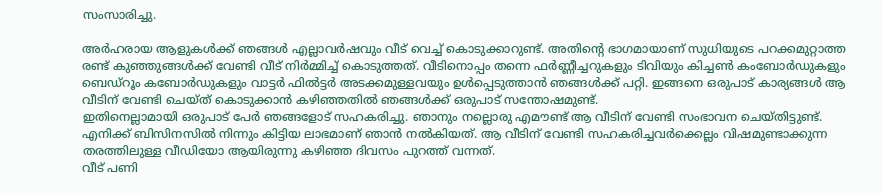സംസാരിച്ചു.

അർഹരായ ആളുകൾക്ക് ഞങ്ങൾ എല്ലാവർഷവും വീട് വെച്ച് കൊടുക്കാറുണ്ട്. അതിന്റെ ഭാഗമായാണ് സുധിയുടെ പറക്കമുറ്റാത്ത രണ്ട് കുഞ്ഞുങ്ങൾക്ക് വേണ്ടി വീട് നിർമ്മിച്ച് കൊടുത്തത്. വീടിനൊപ്പം തന്നെ ഫർണ്ണീച്ചറുകളും ടിവിയും കിച്ചൺ കംബോർഡുകളും ബെഡ്റൂം കബോർഡുകളും വാട്ടർ ഫിൽട്ടർ അടക്കമുള്ളവയും ഉൾപ്പെടുത്താൻ ഞങ്ങൾക്ക് പറ്റി. ഇങ്ങനെ ഒരുപാട് കാര്യങ്ങൾ ആ വീടിന് വേണ്ടി ചെയ്ത് കൊടുക്കാൻ കഴിഞ്ഞതിൽ ഞങ്ങൾക്ക് ഒരുപാട് സന്തോഷമുണ്ട്.
ഇതിനെല്ലാമായി ഒരുപാട് പേർ ഞങ്ങളോട് സഹകരിച്ചു. ഞാനും നല്ലൊരു എമൗണ്ട് ആ വീടിന് വേണ്ടി സംഭാവന ചെയ്തിട്ടുണ്ട്. എനിക്ക് ബിസിനസിൽ നിന്നും കിട്ടിയ ലാഭമാണ് ഞാൻ നൽകിയത്. ആ വീടിന് വേണ്ടി സഹകരിച്ചവർക്കെല്ലം വിഷമുണ്ടാക്കുന്ന തരത്തിലുള്ള വീഡിയോ ആയിരുന്നു കഴിഞ്ഞ ദിവസം പുറത്ത് വന്നത്.
വീട് പണി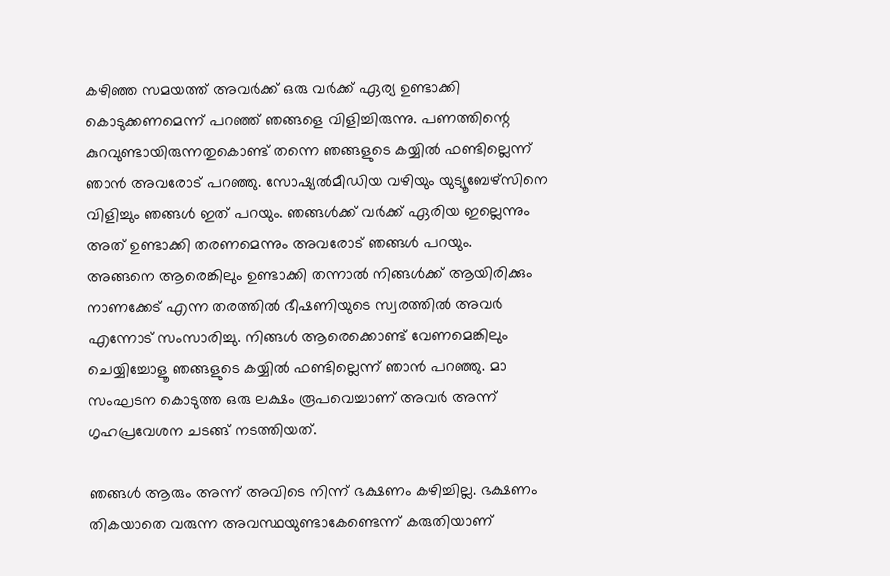കഴിഞ്ഞ സമയത്ത് അവർക്ക് ഒരു വർക്ക് ഏര്യ ഉണ്ടാക്കി കൊടുക്കണമെന്ന് പറഞ്ഞ് ഞങ്ങളെ വിളിച്ചിരുന്നു. പണത്തിന്റെ കുറവുണ്ടായിരുന്നതുകൊണ്ട് തന്നെ ഞങ്ങളുടെ കയ്യിൽ ഫണ്ടില്ലെന്ന് ഞാൻ അവരോട് പറഞ്ഞു. സോഷ്യൽമീഡിയ വഴിയും യുട്യൂബേഴ്സിനെ വിളിച്ചും ഞങ്ങൾ ഇത് പറയും. ഞങ്ങൾക്ക് വർക്ക് ഏരിയ ഇല്ലെന്നും അത് ഉണ്ടാക്കി തരണമെന്നും അവരോട് ഞങ്ങൾ പറയും.
അങ്ങനെ ആരെങ്കിലും ഉണ്ടാക്കി തന്നാൽ നിങ്ങൾക്ക് ആയിരിക്കും നാണക്കേട് എന്ന തരത്തിൽ ഭീഷണിയുടെ സ്വരത്തിൽ അവർ എന്നോട് സംസാരിച്ചു. നിങ്ങൾ ആരെക്കൊണ്ട് വേണമെങ്കിലും ചെയ്യിച്ചോളൂ ഞങ്ങളുടെ കയ്യിൽ ഫണ്ടില്ലെന്ന് ഞാൻ പറഞ്ഞു. മാ സംഘടന കൊടുത്ത ഒരു ലക്ഷം രൂപവെച്ചാണ് അവർ അന്ന് ഗൃഹപ്രവേശന ചടങ്ങ് നടത്തിയത്.

ഞങ്ങൾ ആരും അന്ന് അവിടെ നിന്ന് ഭക്ഷണം കഴിച്ചില്ല. ഭക്ഷണം തികയാതെ വരുന്ന അവസ്ഥയുണ്ടാകേണ്ടെന്ന് കരുതിയാണ്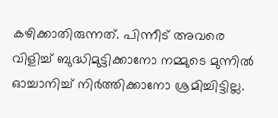കഴിക്കാതിരുന്നത്. പിന്നീട് അവരെ വിളിച്ച് ബുദ്ധിമുട്ടിക്കാനോ നമ്മുടെ മുന്നിൽ ഓച്ചാനിച്ച് നിർത്തിക്കാനോ ശ്രമിച്ചിട്ടില്ല.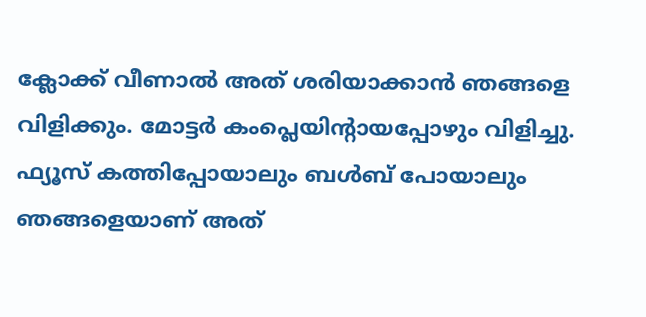ക്ലോക്ക് വീണാൽ അത് ശരിയാക്കാൻ ഞങ്ങളെ വിളിക്കും. മോട്ടർ കംപ്ലെയിന്റായപ്പോഴും വിളിച്ചു. ഫ്യൂസ് കത്തിപ്പോയാലും ബൾബ് പോയാലും ഞങ്ങളെയാണ് അത്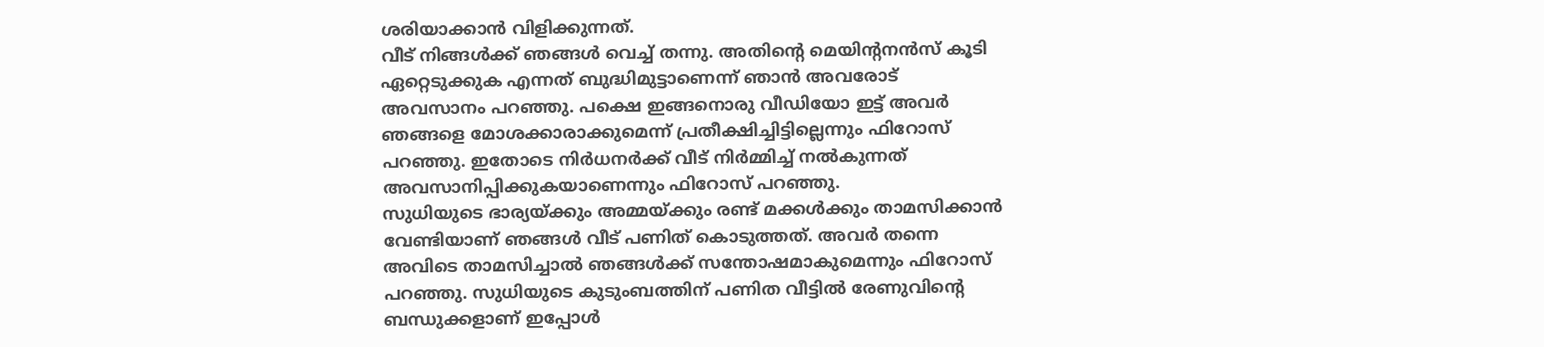ശരിയാക്കാൻ വിളിക്കുന്നത്.
വീട് നിങ്ങൾക്ക് ഞങ്ങൾ വെച്ച് തന്നു. അതിന്റെ മെയിന്റനൻസ് കൂടി ഏറ്റെടുക്കുക എന്നത് ബുദ്ധിമുട്ടാണെന്ന് ഞാൻ അവരോട് അവസാനം പറഞ്ഞു. പക്ഷെ ഇങ്ങനൊരു വീഡിയോ ഇട്ട് അവർ ഞങ്ങളെ മോശക്കാരാക്കുമെന്ന് പ്രതീക്ഷിച്ചിട്ടില്ലെന്നും ഫിറോസ് പറഞ്ഞു. ഇതോടെ നിർധനർക്ക് വീട് നിർമ്മിച്ച് നൽകുന്നത് അവസാനിപ്പിക്കുകയാണെന്നും ഫിറോസ് പറഞ്ഞു.
സുധിയുടെ ഭാര്യയ്ക്കും അമ്മയ്ക്കും രണ്ട് മക്കൾക്കും താമസിക്കാൻ വേണ്ടിയാണ് ഞങ്ങൾ വീട് പണിത് കൊടുത്തത്. അവർ തന്നെ അവിടെ താമസിച്ചാൽ ഞങ്ങൾക്ക് സന്തോഷമാകുമെന്നും ഫിറോസ് പറഞ്ഞു. സുധിയുടെ കുടുംബത്തിന് പണിത വീട്ടിൽ രേണുവിന്റെ ബന്ധുക്കളാണ് ഇപ്പോൾ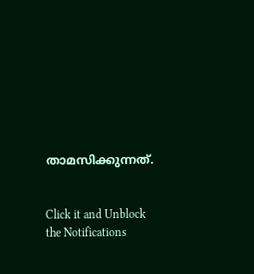താമസിക്കുന്നത്.


Click it and Unblock the Notifications